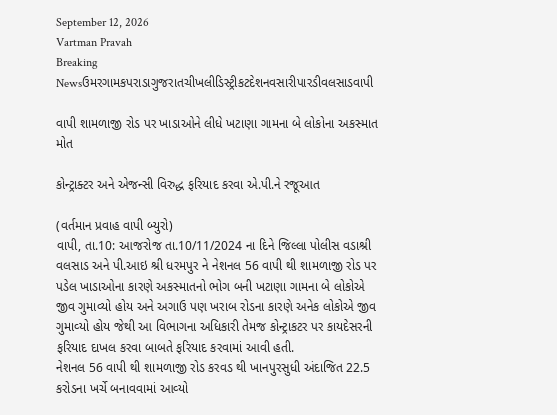September 12, 2026
Vartman Pravah
Breaking Newsઉમરગામકપરાડાગુજરાતચીખલીડિસ્ટ્રીકટદેશનવસારીપારડીવલસાડવાપી

વાપી શામળાજી રોડ પર ખાડાઓને લીધે ખટાણા ગામના બે લોકોના અકસ્‍માત મોત

કોન્‍ટ્રાક્‍ટર અને એજન્‍સી વિરુદ્ધ ફરિયાદ કરવા એ.પી.ને રજૂઆત

(વર્તમાન પ્રવાહ વાપી બ્‍યુરો)
વાપી, તા.10: આજરોજ તા.10/11/2024 ના દિને જિલ્લા પોલીસ વડાશ્રી વલસાડ અને પી.આઇ શ્રી ધરમપુર ને નેશનલ 56 વાપી થી શામળાજી રોડ પર પડેલ ખાડાઓના કારણે અકસ્‍માતનો ભોગ બની ખટાણા ગામના બે લોકોએ જીવ ગુમાવ્‍યો હોય અને અગાઉ પણ ખરાબ રોડના કારણે અનેક લોકોએ જીવ ગુમાવ્‍યો હોય જેથી આ વિભાગના અધિકારી તેમજ કોન્‍ટ્રાકટર પર કાયદેસરની ફરિયાદ દાખલ કરવા બાબતે ફરિયાદ કરવામાં આવી હતી.
નેશનલ 56 વાપી થી શામળાજી રોડ કરવડ થી ખાનપુરસુધી અંદાજિત 22.5 કરોડના ખર્ચે બનાવવામાં આવ્‍યો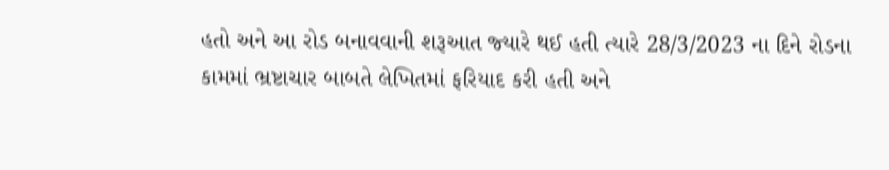હતો અને આ રોડ બનાવવાની શરૂઆત જ્‍યારે થઈ હતી ત્‍યારે 28/3/2023 ના દિને રોડના કામમાં ભ્રષ્ટાચાર બાબતે લેખિતમાં ફરિયાદ કરી હતી અને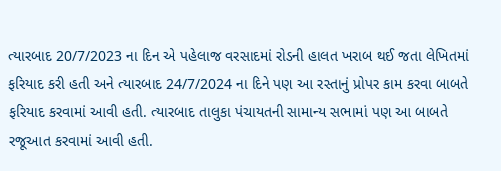ત્‍યારબાદ 20/7/2023 ના દિન એ પહેલાજ વરસાદમાં રોડની હાલત ખરાબ થઈ જતા લેખિતમાં ફરિયાદ કરી હતી અને ત્‍યારબાદ 24/7/2024 ના દિને પણ આ રસ્‍તાનું પ્રોપર કામ કરવા બાબતે ફરિયાદ કરવામાં આવી હતી. ત્‍યારબાદ તાલુકા પંચાયતની સામાન્‍ય સભામાં પણ આ બાબતે રજૂઆત કરવામાં આવી હતી.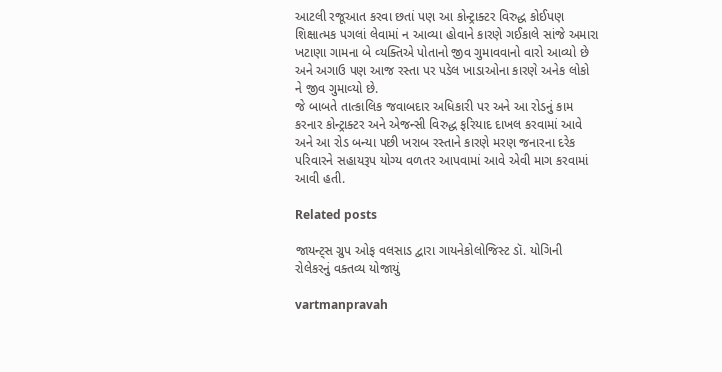આટલી રજૂઆત કરવા છતાં પણ આ કોન્‍ટ્રાક્‍ટર વિરુદ્ધ કોઈપણ શિક્ષાત્‍મક પગલાં લેવામાં ન આવ્‍યા હોવાને કારણે ગઈકાલે સાંજે અમારા ખટાણા ગામના બે વ્‍યક્‍તિએ પોતાનો જીવ ગુમાવવાનો વારો આવ્‍યો છે અને અગાઉ પણ આજ રસ્‍તા પર પડેલ ખાડાઓના કારણે અનેક લોકો ને જીવ ગુમાવ્‍યો છે.
જે બાબતે તાત્‍કાલિક જવાબદાર અધિકારી પર અને આ રોડનું કામ કરનાર કોન્‍ટ્રાક્‍ટર અને એજન્‍સી વિરુદ્ધ ફરિયાદ દાખલ કરવામાં આવે અને આ રોડ બન્‍યા પછી ખરાબ રસ્‍તાને કારણે મરણ જનારના દરેક પરિવારને સહાયરૂપ યોગ્‍ય વળતર આપવામાં આવે એવી માગ કરવામાં આવી હતી.

Related posts

જાયન્‍ટ્‍સ ગ્રુપ ઓફ વલસાડ દ્વારા ગાયનેકોલોજિસ્‍ટ ડૉ. યોગિની રોલેકરનું વક્‍તવ્‍ય યોજાયું

vartmanpravah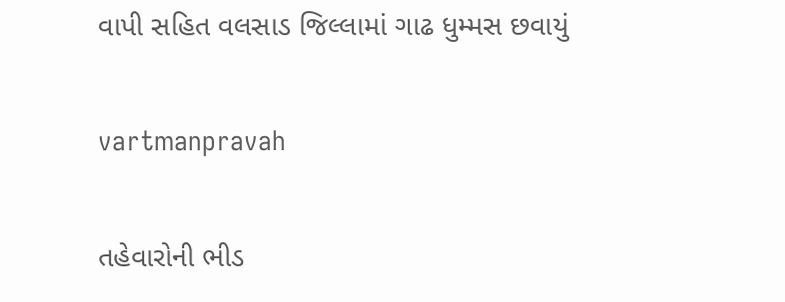વાપી સહિત વલસાડ જિલ્લામાં ગાઢ ધુમ્‍મસ છવાયું

vartmanpravah

તહેવારોની ભીડ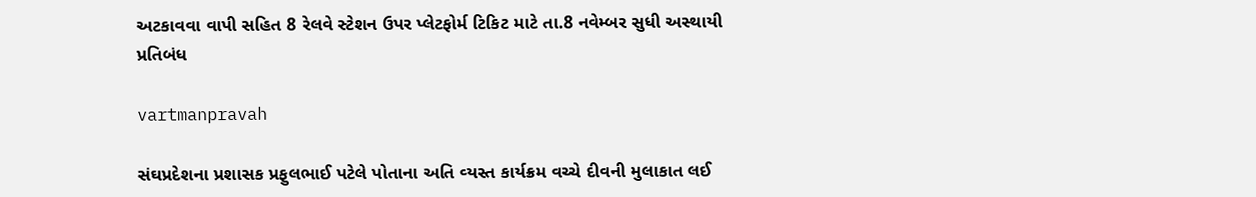અટકાવવા વાપી સહિત 8 રેલવે સ્‍ટેશન ઉપર પ્‍લેટફોર્મ ટિકિટ માટે તા.8 નવેમ્‍બર સુધી અસ્‍થાયી પ્રતિબંધ

vartmanpravah

સંઘપ્રદેશના પ્રશાસક પ્રફુલભાઈ પટેલે પોતાના અતિ વ્‍યસ્‍ત કાર્યક્રમ વચ્‍ચે દીવની મુલાકાત લઈ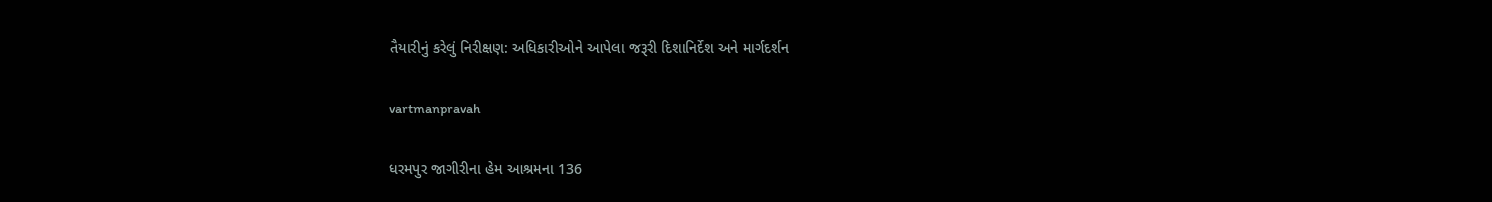તૈયારીનું કરેલું નિરીક્ષણ: અધિકારીઓને આપેલા જરૂરી દિશાનિર્દેશ અને માર્ગદર્શન

vartmanpravah

ધરમપુર જાગીરીના હેમ આશ્રમના 136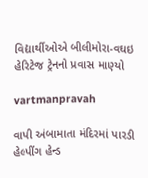વિદ્યાર્થીઓએ બીલીમોરા-વઘઇ હેરિટેજ ટ્રેનનો પ્રવાસ માણ્‍યો

vartmanpravah

વાપી અંબામાતા મંદિરમાં પારડી હેલ્‍પીંગ હેન્‍ડ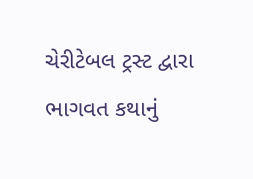ચેરીટેબલ ટ્રસ્‍ટ દ્વારા ભાગવત કથાનું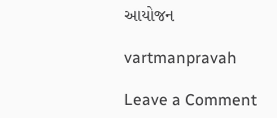આયોજન

vartmanpravah

Leave a Comment